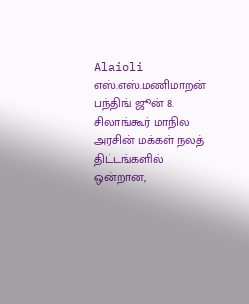Alaioli
எஸ்.எஸ்.மணிமாறன்
பந்திங் ஜூன் 8. சிலாங்கூர் மாநில அரசின் மக்கள் நலத் திட்டங்களில் ஒன்றான,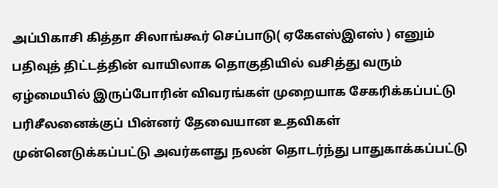அப்பிகாசி கித்தா சிலாங்கூர் செப்பாடு( ஏகேஎஸ்இஎஸ் ) எனும் பதிவுத் திட்டத்தின் வாயிலாக தொகுதியில் வசித்து வரும் ஏழ்மையில் இருப்போரின் விவரங்கள் முறையாக சேகரிக்கப்பட்டு பரிசீலனைக்குப் பின்னர் தேவையான உதவிகள் முன்னெடுக்கப்பட்டு அவர்களது நலன் தொடர்ந்து பாதுகாக்கப்பட்டு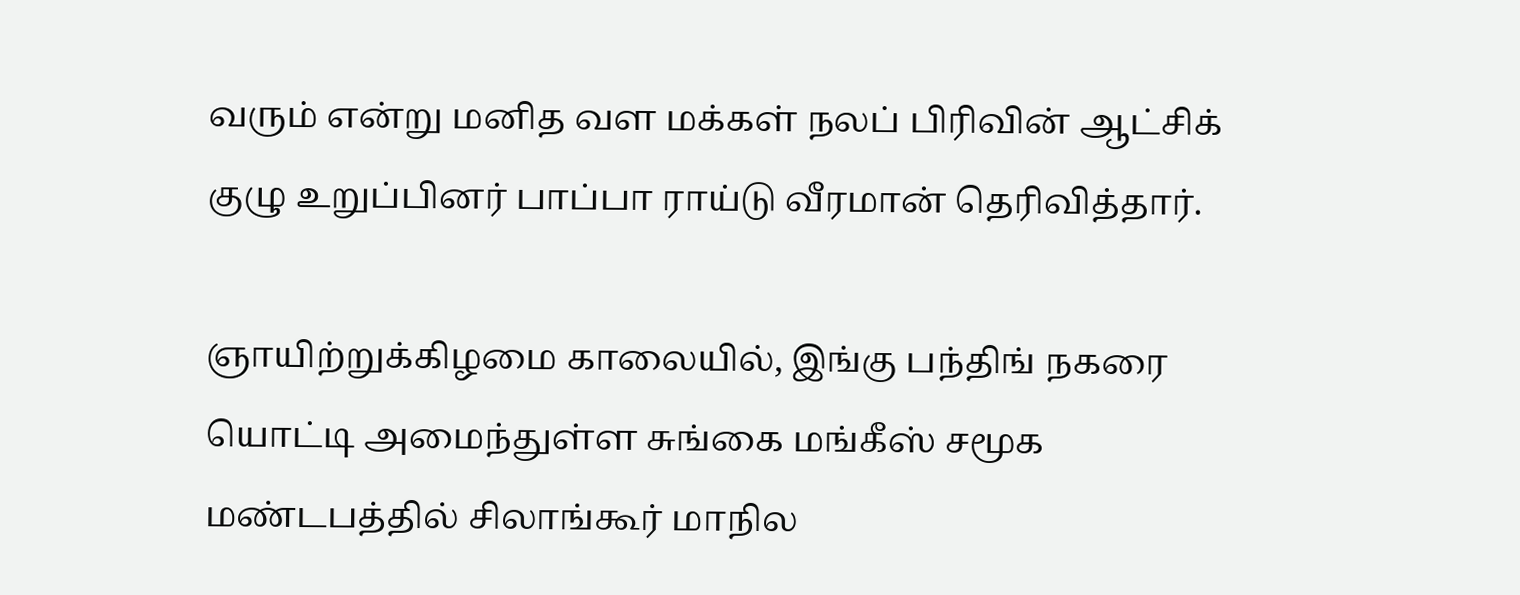வரும் என்று மனித வள மக்கள் நலப் பிரிவின் ஆட்சிக் குழு உறுப்பினர் பாப்பா ராய்டு வீரமான் தெரிவித்தார்.

ஞாயிற்றுக்கிழமை காலையில், இங்கு பந்திங் நகரை யொட்டி அமைந்துள்ள சுங்கை மங்கீஸ் சமூக மண்டபத்தில் சிலாங்கூர் மாநில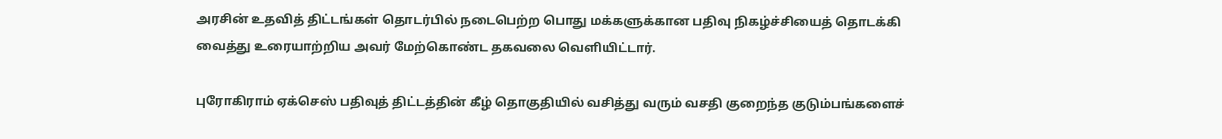அரசின் உதவித் திட்டங்கள் தொடர்பில் நடைபெற்ற பொது மக்களுக்கான பதிவு நிகழ்ச்சியைத் தொடக்கி வைத்து உரையாற்றிய அவர் மேற்கொண்ட தகவலை வெளியிட்டார்.

புரோகிராம் ஏக்செஸ் பதிவுத் திட்டத்தின் கீழ் தொகுதியில் வசித்து வரும் வசதி குறைந்த குடும்பங்களைச்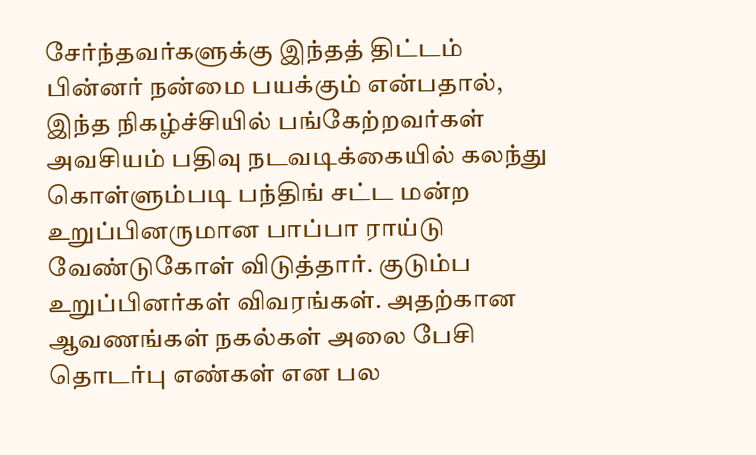சேர்ந்தவர்களுக்கு இந்தத் திட்டம் பின்னர் நன்மை பயக்கும் என்பதால், இந்த நிகழ்ச்சியில் பங்கேற்றவர்கள் அவசியம் பதிவு நடவடிக்கையில் கலந்து கொள்ளும்படி பந்திங் சட்ட மன்ற உறுப்பினருமான பாப்பா ராய்டு வேண்டுகோள் விடுத்தார். குடும்ப உறுப்பினர்கள் விவரங்கள். அதற்கான ஆவணங்கள் நகல்கள் அலை பேசி தொடர்பு எண்கள் என பல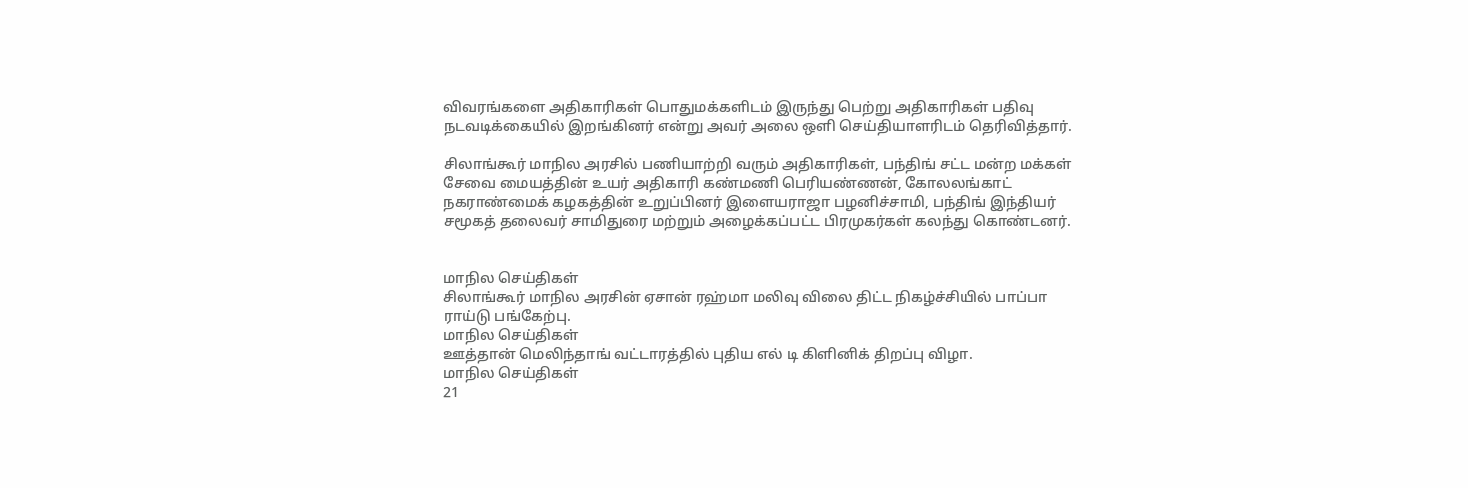விவரங்களை அதிகாரிகள் பொதுமக்களிடம் இருந்து பெற்று அதிகாரிகள் பதிவு நடவடிக்கையில் இறங்கினர் என்று அவர் அலை ஒளி செய்தியாளரிடம் தெரிவித்தார்.

சிலாங்கூர் மாநில அரசில் பணியாற்றி வரும் அதிகாரிகள், பந்திங் சட்ட மன்ற மக்கள் சேவை மையத்தின் உயர் அதிகாரி கண்மணி பெரியண்ணன், கோலலங்காட் நகராண்மைக் கழகத்தின் உறுப்பினர் இளையராஜா பழனிச்சாமி, பந்திங் இந்தியர் சமூகத் தலைவர் சாமிதுரை மற்றும் அழைக்கப்பட்ட பிரமுகர்கள் கலந்து கொண்டனர்.


மாநில செய்திகள்
சிலாங்கூர் மாநில அரசின் ஏசான் ரஹ்மா மலிவு விலை திட்ட நிகழ்ச்சியில் பாப்பா ராய்டு பங்கேற்பு.
மாநில செய்திகள்
ஊத்தான் மெலிந்தாங் வட்டாரத்தில் புதிய எல் டி கிளினிக் திறப்பு விழா.
மாநில செய்திகள்
21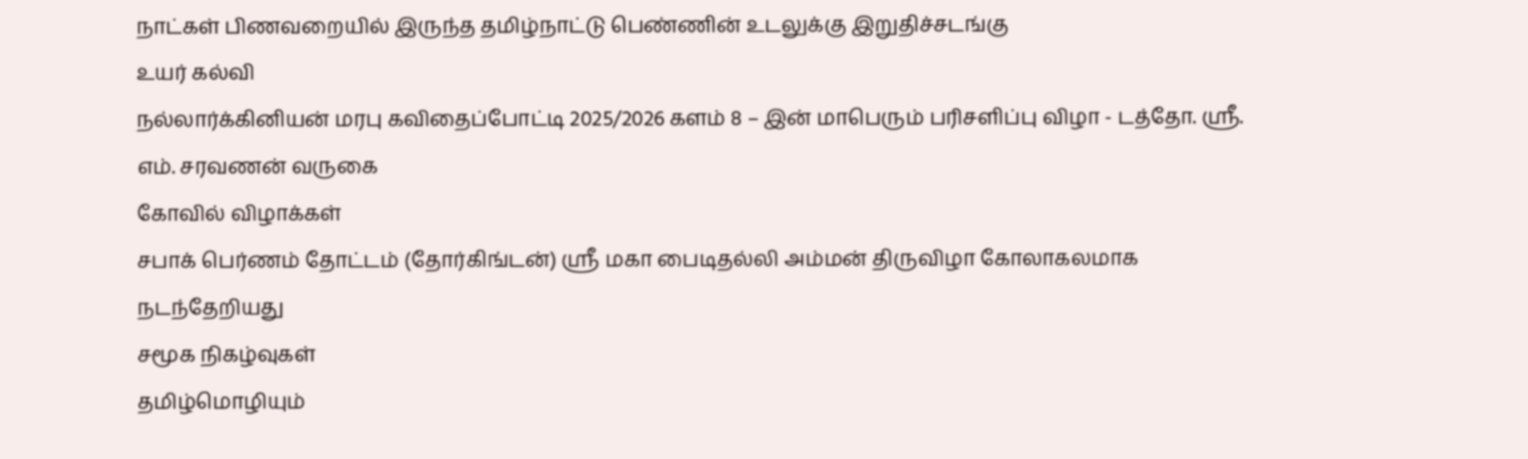நாட்கள் பிணவறையில் இருந்த தமிழ்நாட்டு பெண்ணின் உடலுக்கு இறுதிச்சடங்கு
உயர் கல்வி
நல்லார்க்கினியன் மரபு கவிதைப்போட்டி 2025/2026 களம் 8 – இன் மாபெரும் பரிசளிப்பு விழா - டத்தோ. ஸ்ரீ. எம். சரவணன் வருகை
கோவில் விழாக்கள்
சபாக் பெர்ணம் தோட்டம் (தோர்கிங்டன்) ஸ்ரீ மகா பைடிதல்லி அம்மன் திருவிழா கோலாகலமாக நடந்தேறியது
சமூக நிகழ்வுகள்
தமிழ்மொழியும்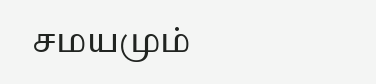சமயமும்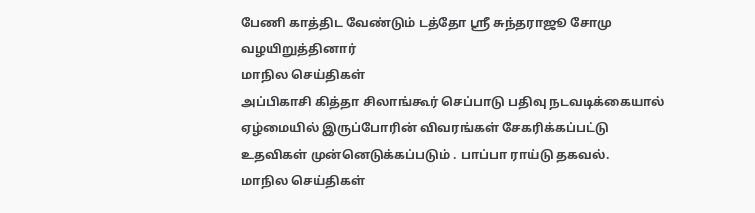பேணி காத்திட வேண்டும் டத்தோ ஶ்ரீ சுந்தராஜூ சோமு வழயிறுத்தினார்
மாநில செய்திகள்
அப்பிகாசி கித்தா சிலாங்கூர் செப்பாடு பதிவு நடவடிக்கையால் ஏழ்மையில் இருப்போரின் விவரங்கள் சேகரிக்கப்பட்டு உதவிகள் முன்னெடுக்கப்படும் . பாப்பா ராய்டு தகவல்.
மாநில செய்திகள்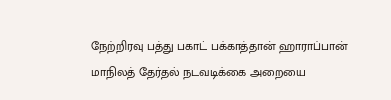நேற்றிரவு பத்து பகாட் பக்காத்தான் ஹாராப்பான் மாநிலத் தேர்தல் நடவடிக்கை அறையை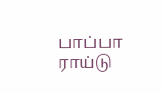பாப்பா ராய்டு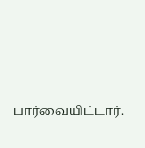பார்வையிட்டார்.